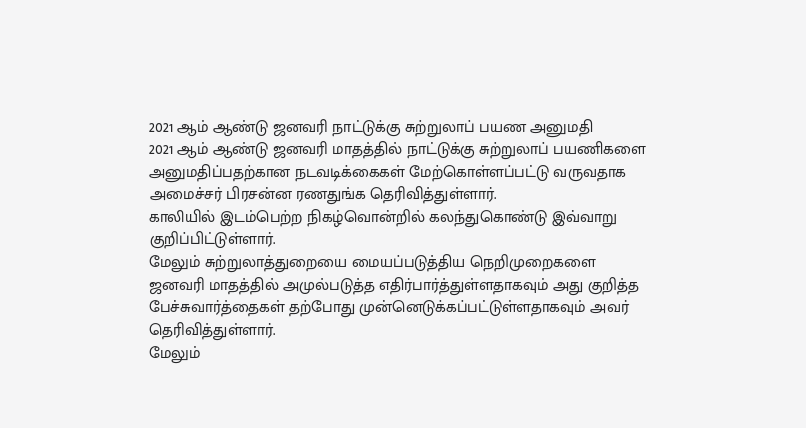2021 ஆம் ஆண்டு ஜனவரி நாட்டுக்கு சுற்றுலாப் பயண அனுமதி
2021 ஆம் ஆண்டு ஜனவரி மாதத்தில் நாட்டுக்கு சுற்றுலாப் பயணிகளை அனுமதிப்பதற்கான நடவடிக்கைகள் மேற்கொள்ளப்பட்டு வருவதாக அமைச்சர் பிரசன்ன ரணதுங்க தெரிவித்துள்ளார்.
காலியில் இடம்பெற்ற நிகழ்வொன்றில் கலந்துகொண்டு இவ்வாறு குறிப்பிட்டுள்ளார்.
மேலும் சுற்றுலாத்துறையை மையப்படுத்திய நெறிமுறைகளை ஜனவரி மாதத்தில் அமுல்படுத்த எதிர்பார்த்துள்ளதாகவும் அது குறித்த பேச்சுவார்த்தைகள் தற்போது முன்னெடுக்கப்பட்டுள்ளதாகவும் அவர் தெரிவித்துள்ளார்.
மேலும்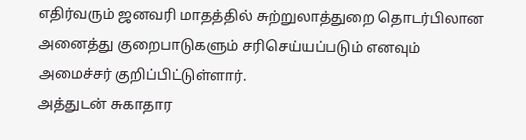எதிர்வரும் ஜனவரி மாதத்தில் சுற்றுலாத்துறை தொடர்பிலான அனைத்து குறைபாடுகளும் சரிசெய்யப்படும் எனவும் அமைச்சர் குறிப்பிட்டுள்ளார்.
அத்துடன் சுகாதார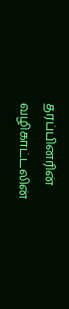தரப்பினரின் வழிகாட்டலின்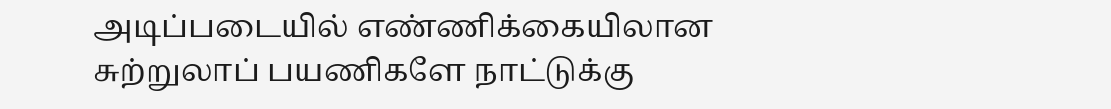அடிப்படையில் எண்ணிக்கையிலான சுற்றுலாப் பயணிகளே நாட்டுக்கு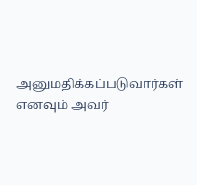அனுமதிக்கப்படுவார்கள் எனவும் அவர்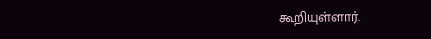கூறியுள்ளார்.